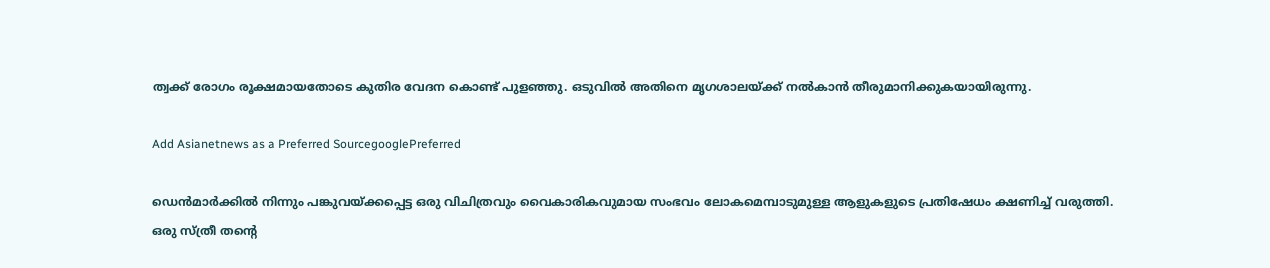ത്വക്ക് രോഗം രൂക്ഷമായതോടെ കുതിര വേദന കൊണ്ട് പുളഞ്ഞു. ഒടുവില്‍ അതിനെ മൃഗശാലയ്ക്ക് നല്‍കാന്‍ തീരുമാനിക്കുകയായിരുന്നു.

Add Asianetnews as a Preferred SourcegooglePreferred

ഡെൻമാർക്കിൽ നിന്നും പങ്കുവയ്ക്കപ്പെട്ട ഒരു വിചിത്രവും വൈകാരികവുമായ സംഭവം ലോകമെമ്പാടുമുള്ള ആളുകളുടെ പ്രതിഷേധം ക്ഷണിച്ച് വരുത്തി. ഒരു സ്ത്രീ തന്‍റെ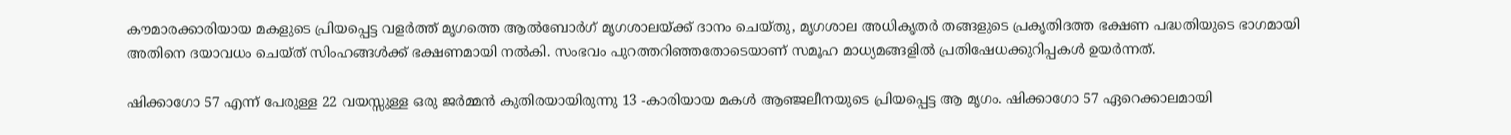കൗമാരക്കാരിയായ മകളുടെ പ്രിയപ്പെട്ട വളർത്ത് മൃഗത്തെ ആൽബോർഗ് മൃഗശാലയ്ക്ക് ദാനം ചെയ്തു, മൃഗശാല അധികൃതർ തങ്ങളുടെ പ്രകൃതിദത്ത ഭക്ഷണ പദ്ധതിയുടെ ഭാഗമായി അതിനെ ദയാവധം ചെയ്ത് സിംഹങ്ങൾക്ക് ഭക്ഷണമായി നല്‍കി. സംഭവം പുറത്തറിഞ്ഞതോടെയാണ് സമൂഹ മാധ്യമങ്ങളില്‍ പ്രതിഷേധക്കുറിപ്പകൾ ഉയര്‍ന്നത്.

ഷിക്കാഗോ 57 എന്ന് പേരുള്ള 22 വയസ്സുള്ള ഒരു ജർമ്മൻ കുതിരയായിരുന്നു 13 -കാരിയായ മകൾ ആഞ്ജലീനയുടെ പ്രിയപ്പെട്ട ആ മൃഗം. ഷിക്കാഗോ 57 ഏറെക്കാലമായി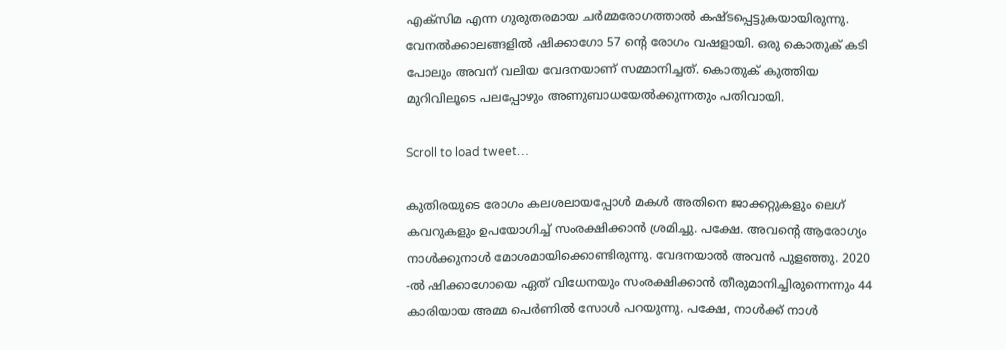എക്സിമ എന്ന ഗുരുതരമായ ചർമ്മരോഗത്താൽ കഷ്ടപ്പെട്ടുകയായിരുന്നു. വേനല്‍ക്കാലങ്ങളില്‍ ഷിക്കാഗോ 57 ന്‍റെ രോഗം വഷളായി. ഒരു കൊതുക് കടി പോലും അവന് വലിയ വേദനയാണ് സമ്മാനിച്ചത്. കൊതുക് കുത്തിയ മുറിവിലൂടെ പലപ്പോഴും അണുബാധയേല്‍ക്കുന്നതും പതിവായി.

Scroll to load tweet…

കുതിരയുടെ രോഗം കലശലായപ്പോൾ മകൾ അതിനെ ജാക്കറ്റുകളും ലെഗ് കവറുകളും ഉപയോഗിച്ച് സംരക്ഷിക്കാൻ ശ്രമിച്ചു. പക്ഷേ. അവന്‍റെ ആരോഗ്യം നാൾക്കുനാൾ മോശമായിക്കൊണ്ടിരുന്നു. വേദനയാൽ അവന്‍ പുളഞ്ഞു. 2020 -ല്‍ ഷിക്കാഗോയെ ഏത് വിധേനയും സംരക്ഷിക്കാന്‍ തീരുമാനിച്ചിരുന്നെന്നും 44 കാരിയായ അമ്മ പെർണിൽ സോൾ പറയുന്നു. പക്ഷേ, നാൾക്ക് നാൾ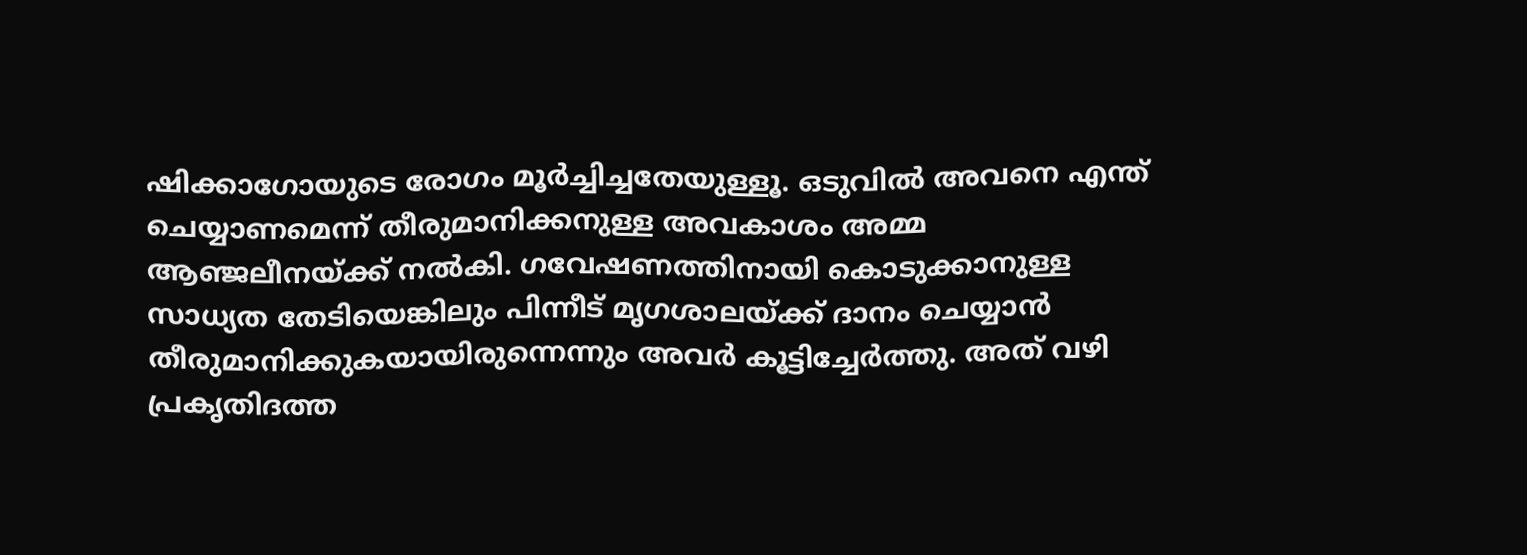ഷിക്കാഗോയുടെ രോഗം മൂര്‍ച്ചിച്ചതേയുള്ളൂ. ഒടുവില്‍ അവനെ എന്ത് ചെയ്യാണമെന്ന് തീരുമാനിക്കനുള്ള അവകാശം അമ്മ ആഞ്ജലീനയ്ക്ക് നല്‍കി. ഗവേഷണത്തിനായി കൊടുക്കാനുള്ള സാധ്യത തേടിയെങ്കിലും പിന്നീട് മൃഗശാലയ്ക്ക് ദാനം ചെയ്യാന്‍ തീരുമാനിക്കുകയായിരുന്നെന്നും അവര്‍ കൂട്ടിച്ചേര്‍ത്തു. അത് വഴി പ്രകൃതിദത്ത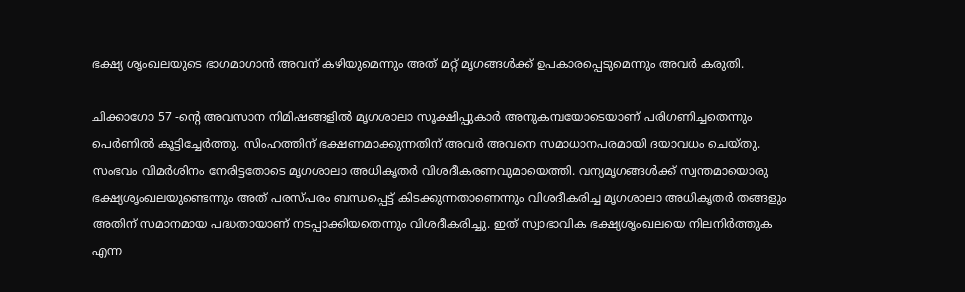ഭക്ഷ്യ ശൃംഖലയുടെ ഭാഗമാഗാന്‍ അവന് കഴിയുമെന്നും അത് മറ്റ് മൃഗങ്ങൾക്ക് ഉപകാരപ്പെടുമെന്നും അവര്‍ കരുതി.

ചിക്കാഗോ 57 -ന്‍റെ അവസാന നിമിഷങ്ങളിൽ മൃഗശാലാ സൂക്ഷിപ്പുകാർ അനുകമ്പയോടെയാണ് പരിഗണിച്ചതെന്നും പെർണിൽ കൂട്ടിച്ചേര്‍ത്തു. സിംഹത്തിന് ഭക്ഷണമാക്കുന്നതിന് അവർ അവനെ സമാധാനപരമായി ദയാവധം ചെയ്തു. സംഭവം വിമർശിനം നേരിട്ടതോടെ മൃഗശാലാ അധികൃതർ വിശദീകരണവുമായെത്തി. വന്യമൃഗങ്ങൾക്ക് സ്വന്തമായൊരു ഭക്ഷ്യശൃംഖലയുണ്ടെന്നും അത് പരസ്പരം ബന്ധപ്പെട്ട് കിടക്കുന്നതാണെന്നും വിശദീകരിച്ച മൃഗശാലാ അധികൃത‍ർ തങ്ങളും അതിന് സമാനമായ പദ്ധതായാണ് നടപ്പാക്കിയതെന്നും വിശദീകരിച്ചു. ഇത് സ്വാഭാവിക ഭക്ഷ്യശൃംഖലയെ നിലനിര്‍ത്തുക എന്ന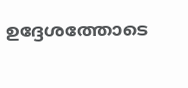ഉദ്ദേശത്തോടെ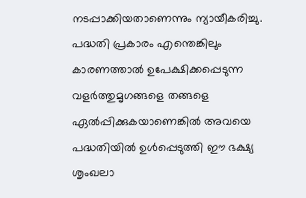നടപ്പാക്കിയതാണെന്നും ന്യായീകരിച്ചു. പദ്ധതി പ്രകാരം എന്തെങ്കിലും കാരണത്താൽ ഉപേക്ഷിക്കപ്പെടുന്ന വളര്‍ത്തുമൃഗങ്ങളെ തങ്ങളെ ഏല്‍പ്പിക്കുകയാണെങ്കില്‍ അവയെ പദ്ധതിയിൽ ഉൾപ്പെടുത്തി ഈ ഭക്ഷ്യ ശൃംഖലാ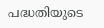പദ്ധതിയുടെ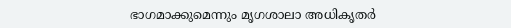ഭാഗമാക്കുമെന്നും മൃഗശാലാ അധികൃതര്‍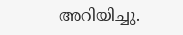അറിയിച്ചു.